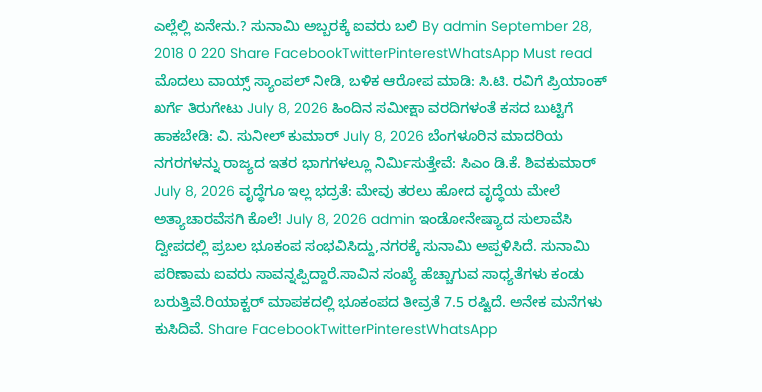ಎಲ್ಲೆಲ್ಲಿ ಏನೇನು.? ಸುನಾಮಿ ಅಬ್ಬರಕ್ಕೆ ಐವರು ಬಲಿ By admin September 28, 2018 0 220 Share FacebookTwitterPinterestWhatsApp Must read ಮೊದಲು ವಾಯ್ಸ್ ಸ್ಯಾಂಪಲ್ ನೀಡಿ, ಬಳಿಕ ಆರೋಪ ಮಾಡಿ: ಸಿ.ಟಿ. ರವಿಗೆ ಪ್ರಿಯಾಂಕ್ ಖರ್ಗೆ ತಿರುಗೇಟು July 8, 2026 ಹಿಂದಿನ ಸಮೀಕ್ಷಾ ವರದಿಗಳಂತೆ ಕಸದ ಬುಟ್ಟಿಗೆ ಹಾಕಬೇಡಿ: ವಿ. ಸುನೀಲ್ ಕುಮಾರ್ July 8, 2026 ಬೆಂಗಳೂರಿನ ಮಾದರಿಯ ನಗರಗಳನ್ನು ರಾಜ್ಯದ ಇತರ ಭಾಗಗಳಲ್ಲೂ ನಿರ್ಮಿಸುತ್ತೇವೆ: ಸಿಎಂ ಡಿ.ಕೆ. ಶಿವಕುಮಾರ್ July 8, 2026 ವೃದ್ಧೆಗೂ ಇಲ್ಲ ಭದ್ರತೆ: ಮೇವು ತರಲು ಹೋದ ವೃದ್ಧೆಯ ಮೇಲೆ ಅತ್ಯಾಚಾರವೆಸಗಿ ಕೊಲೆ! July 8, 2026 admin ಇಂಡೋನೇಷ್ಯಾದ ಸುಲಾವೆಸಿ ದ್ವೀಪದಲ್ಲಿ ಪ್ರಬಲ ಭೂಕಂಪ ಸಂಭವಿಸಿದ್ದು,ನಗರಕ್ಕೆ ಸುನಾಮಿ ಅಪ್ಪಳಿಸಿದೆ. ಸುನಾಮಿ ಪರಿಣಾಮ ಐವರು ಸಾವನ್ನಪ್ಪಿದ್ದಾರೆ.ಸಾವಿನ ಸಂಖ್ಯೆ ಹೆಚ್ಚಾಗುವ ಸಾಧ್ಯತೆಗಳು ಕಂಡು ಬರುತ್ತಿವೆ.ರಿಯಾಕ್ಟರ್ ಮಾಪಕದಲ್ಲಿ ಭೂಕಂಪದ ತೀವ್ರತೆ 7.5 ರಷ್ಟಿದೆ. ಅನೇಕ ಮನೆಗಳು ಕುಸಿದಿವೆ. Share FacebookTwitterPinterestWhatsApp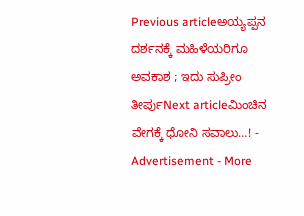Previous articleಅಯ್ಯಪ್ಪನ ದರ್ಶನಕ್ಕೆ ಮಹಿಳೆಯರಿಗೂ ಅವಕಾಶ ; ಇದು ಸುಪ್ರೀಂ ತೀರ್ಪುNext articleಮಿಂಚಿನ ವೇಗಕ್ಕೆ ಧೋನಿ ಸವಾಲು…! - Advertisement - More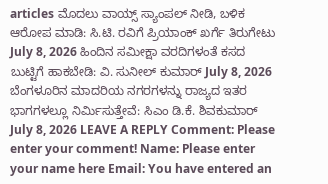articles ಮೊದಲು ವಾಯ್ಸ್ ಸ್ಯಾಂಪಲ್ ನೀಡಿ, ಬಳಿಕ ಆರೋಪ ಮಾಡಿ: ಸಿ.ಟಿ. ರವಿಗೆ ಪ್ರಿಯಾಂಕ್ ಖರ್ಗೆ ತಿರುಗೇಟು July 8, 2026 ಹಿಂದಿನ ಸಮೀಕ್ಷಾ ವರದಿಗಳಂತೆ ಕಸದ ಬುಟ್ಟಿಗೆ ಹಾಕಬೇಡಿ: ವಿ. ಸುನೀಲ್ ಕುಮಾರ್ July 8, 2026 ಬೆಂಗಳೂರಿನ ಮಾದರಿಯ ನಗರಗಳನ್ನು ರಾಜ್ಯದ ಇತರ ಭಾಗಗಳಲ್ಲೂ ನಿರ್ಮಿಸುತ್ತೇವೆ: ಸಿಎಂ ಡಿ.ಕೆ. ಶಿವಕುಮಾರ್ July 8, 2026 LEAVE A REPLY Comment: Please enter your comment! Name: Please enter your name here Email: You have entered an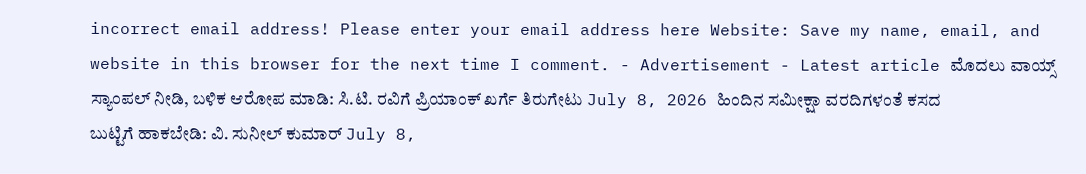incorrect email address! Please enter your email address here Website: Save my name, email, and website in this browser for the next time I comment. - Advertisement - Latest article ಮೊದಲು ವಾಯ್ಸ್ ಸ್ಯಾಂಪಲ್ ನೀಡಿ, ಬಳಿಕ ಆರೋಪ ಮಾಡಿ: ಸಿ.ಟಿ. ರವಿಗೆ ಪ್ರಿಯಾಂಕ್ ಖರ್ಗೆ ತಿರುಗೇಟು July 8, 2026 ಹಿಂದಿನ ಸಮೀಕ್ಷಾ ವರದಿಗಳಂತೆ ಕಸದ ಬುಟ್ಟಿಗೆ ಹಾಕಬೇಡಿ: ವಿ. ಸುನೀಲ್ ಕುಮಾರ್ July 8,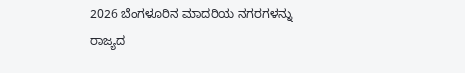2026 ಬೆಂಗಳೂರಿನ ಮಾದರಿಯ ನಗರಗಳನ್ನು ರಾಜ್ಯದ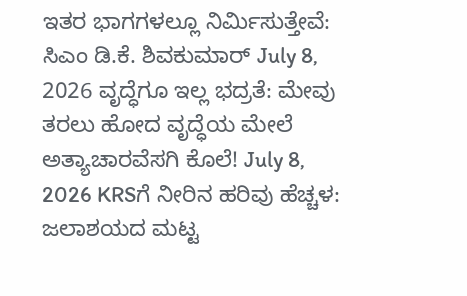ಇತರ ಭಾಗಗಳಲ್ಲೂ ನಿರ್ಮಿಸುತ್ತೇವೆ: ಸಿಎಂ ಡಿ.ಕೆ. ಶಿವಕುಮಾರ್ July 8, 2026 ವೃದ್ಧೆಗೂ ಇಲ್ಲ ಭದ್ರತೆ: ಮೇವು ತರಲು ಹೋದ ವೃದ್ಧೆಯ ಮೇಲೆ ಅತ್ಯಾಚಾರವೆಸಗಿ ಕೊಲೆ! July 8, 2026 KRSಗೆ ನೀರಿನ ಹರಿವು ಹೆಚ್ಚಳ: ಜಲಾಶಯದ ಮಟ್ಟ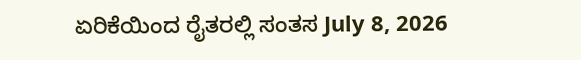ಏರಿಕೆಯಿಂದ ರೈತರಲ್ಲಿ ಸಂತಸ July 8, 2026